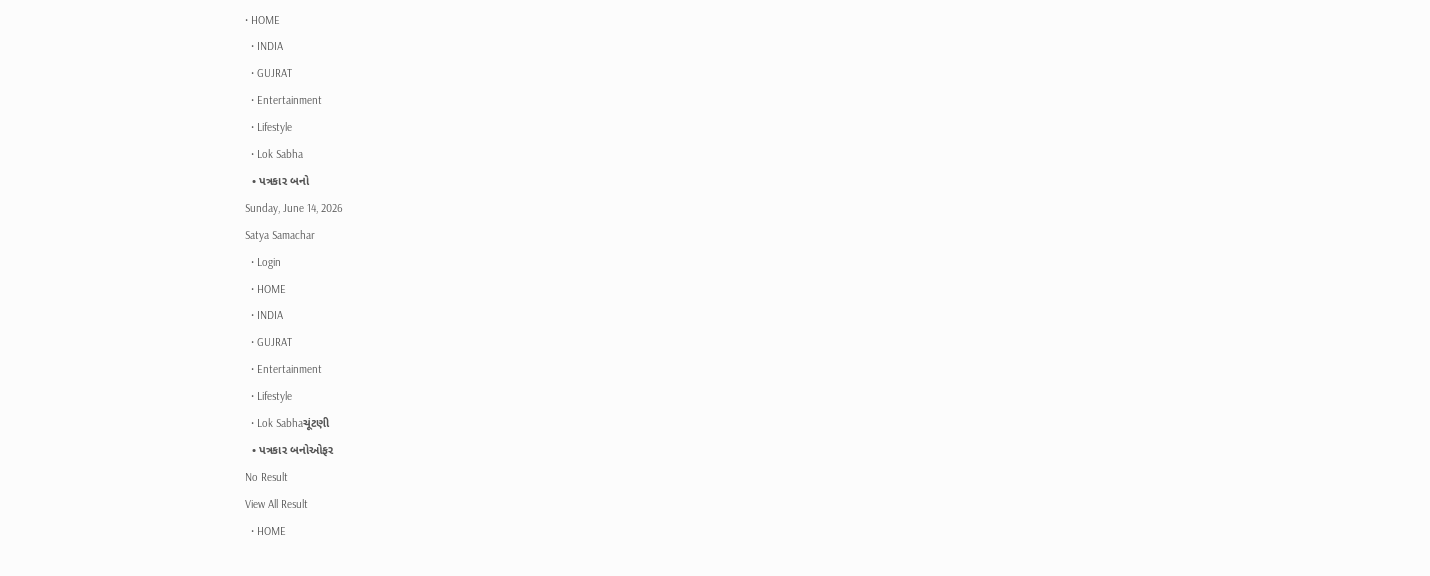• HOME
  • INDIA
  • GUJRAT
  • Entertainment
  • Lifestyle
  • Lok Sabha
  • પત્રકાર બનો
Sunday, June 14, 2026
Satya Samachar
  • Login
  • HOME
  • INDIA
  • GUJRAT
  • Entertainment
  • Lifestyle
  • Lok Sabhaચૂંટણી
  • પત્રકાર બનોઓફર
No Result
View All Result
  • HOME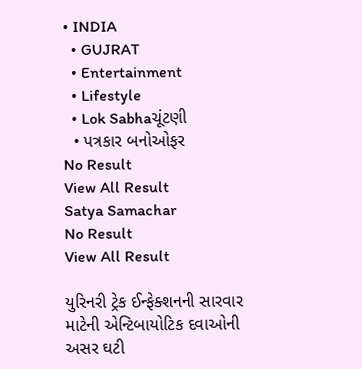• INDIA
  • GUJRAT
  • Entertainment
  • Lifestyle
  • Lok Sabhaચૂંટણી
  • પત્રકાર બનોઓફર
No Result
View All Result
Satya Samachar
No Result
View All Result

યુરિનરી ટ્રેક ઈન્ફેક્શનની સારવાર માટેની એન્ટિબાયોટિક દવાઓની અસર ઘટી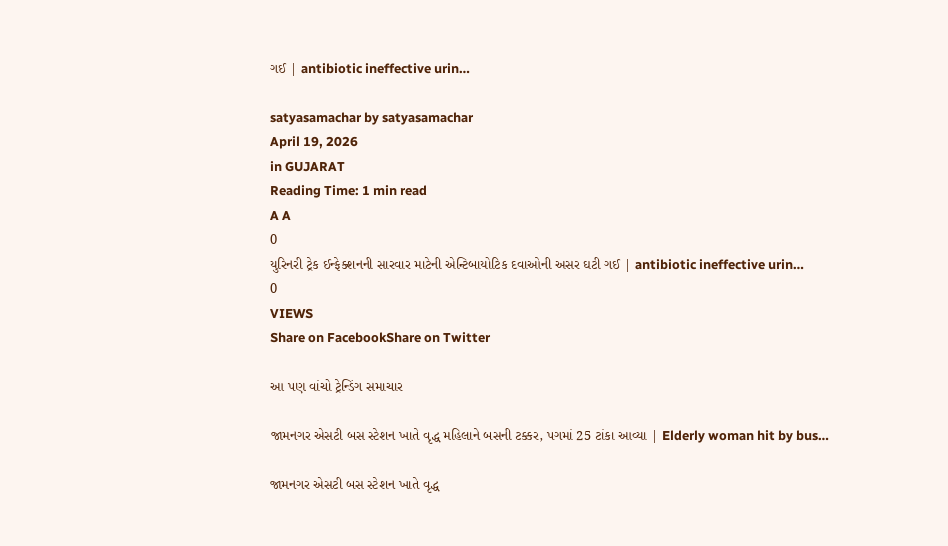ગઈ | antibiotic ineffective urin…

satyasamachar by satyasamachar
April 19, 2026
in GUJARAT
Reading Time: 1 min read
A A
0
યુરિનરી ટ્રેક ઈન્ફેક્શનની સારવાર માટેની એન્ટિબાયોટિક દવાઓની અસર ઘટી ગઈ | antibiotic ineffective urin…
0
VIEWS
Share on FacebookShare on Twitter

આ પણ વાંચો ટ્રેન્ડિંગ સમાચાર

જામનગર એસટી બસ સ્ટેશન ખાતે વૃદ્ધ મહિલાને બસની ટક્કર, પગમાં 25 ટાંકા આવ્યા | Elderly woman hit by bus…

જામનગર એસટી બસ સ્ટેશન ખાતે વૃદ્ધ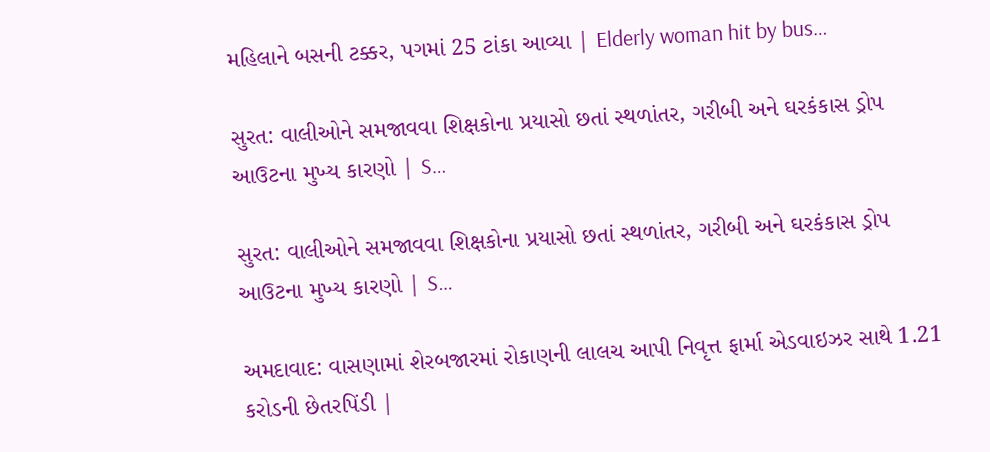મહિલાને બસની ટક્કર, પગમાં 25 ટાંકા આવ્યા | Elderly woman hit by bus…

સુરત: વાલીઓને સમજાવવા શિક્ષકોના પ્રયાસો છતાં સ્થળાંતર, ગરીબી અને ઘરકંકાસ ડ્રોપ આઉટના મુખ્ય કારણો | S…

સુરત: વાલીઓને સમજાવવા શિક્ષકોના પ્રયાસો છતાં સ્થળાંતર, ગરીબી અને ઘરકંકાસ ડ્રોપ આઉટના મુખ્ય કારણો | S…

અમદાવાદ: વાસણામાં શેરબજારમાં રોકાણની લાલચ આપી નિવૃત્ત ફાર્મા એડવાઇઝર સાથે 1.21 કરોડની છેતરપિંડી |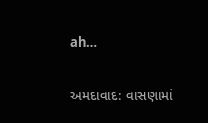ah…

અમદાવાદ: વાસણામાં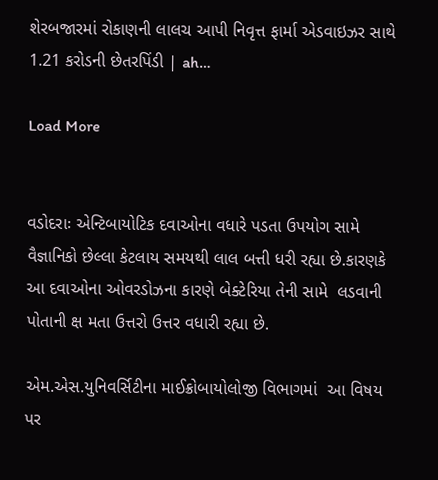શેરબજારમાં રોકાણની લાલચ આપી નિવૃત્ત ફાર્મા એડવાઇઝર સાથે 1.21 કરોડની છેતરપિંડી | ah…

Load More


વડોદરાઃ એન્ટિબાયોટિક દવાઓના વધારે પડતા ઉપયોગ સામે વૈજ્ઞાનિકો છેલ્લા કેટલાય સમયથી લાલ બત્તી ધરી રહ્યા છે.કારણકે  આ દવાઓના ઓવરડોઝના કારણે બેક્ટેરિયા તેની સામે  લડવાની પોતાની ક્ષ મતા ઉત્તરો ઉત્તર વધારી રહ્યા છે.

એમ.એસ.યુનિવર્સિટીના માઈક્રોબાયોલોજી વિભાગમાં  આ વિષય પર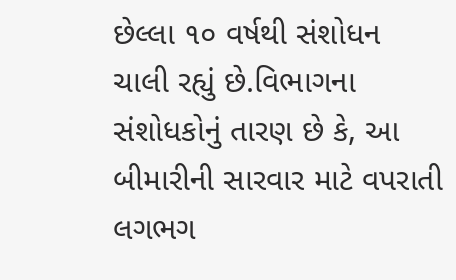છેલ્લા ૧૦ વર્ષથી સંશોધન ચાલી રહ્યું છે.વિભાગના સંશોધકોનું તારણ છે કે, આ બીમારીની સારવાર માટે વપરાતી લગભગ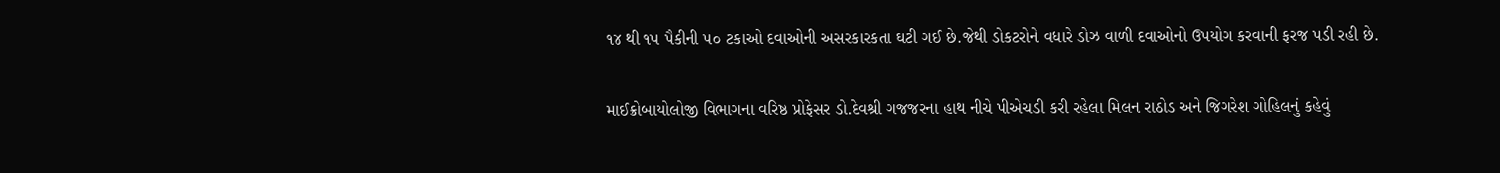૧૪ થી ૧૫ પૈકીની ૫૦ ટકાઓ દવાઓની અસરકારકતા ઘટી ગઈ છે.જેથી ડોકટરોને વધારે ડોઝ વાળી દવાઓનો ઉપયોગ કરવાની ફરજ પડી રહી છે.

માઈક્રોબાયોલોજી વિભાગના વરિષ્ઠ પ્રોફેસર ડો.દેવશ્રી ગજજરના હાથ નીચે પીએચડી કરી રહેલા મિલન રાઠોડ અને જિગરેશ ગોહિલનું કહેવું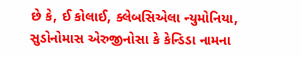છે કે, ઈ કોલાઈ, ક્લેબસિએલા ન્યુમોનિયા, સુડોનોમાસ એરુજીનોસા કે કેન્ડિડા નામના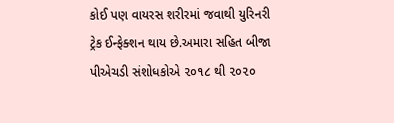કોઈ પણ વાયરસ શરીરમાં જવાથી યુરિનરી ટ્રેક ઈન્ફેક્શન થાય છે.અમારા સહિત બીજા પીએચડી સંશોધકોએ ૨૦૧૮ થી ૨૦૨૦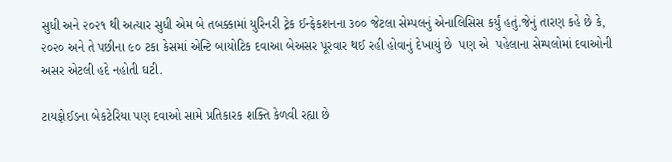સુધી અને ૨૦૨૧ થી અત્યાર સુધી એમ બે તબક્કામાં યુરિનરી ટ્રેક ઈન્ફેકશનના ૩૦૦ જેટલા સેમ્પલનું એનાલિસિસ કર્યું હતું.જેનું તારણ કહે છે કે, ૨૦૨૦ અને તે પછીના ૯૦ ટકા કેસમાં એન્ટિ બાયોટિક દવાઆ બેઅસર પૂરવાર થઈ રહી હોવાનું દેખાયું છે  પણ એ  પહેલાના સેમ્પલોમાં દવાઓની અસર એટલી હદે નહોતી ઘટી.

ટાયફોઈડના બેકટેરિયા પણ દવાઓ સામે પ્રતિકારક શક્તિ કેળવી રહ્યા છે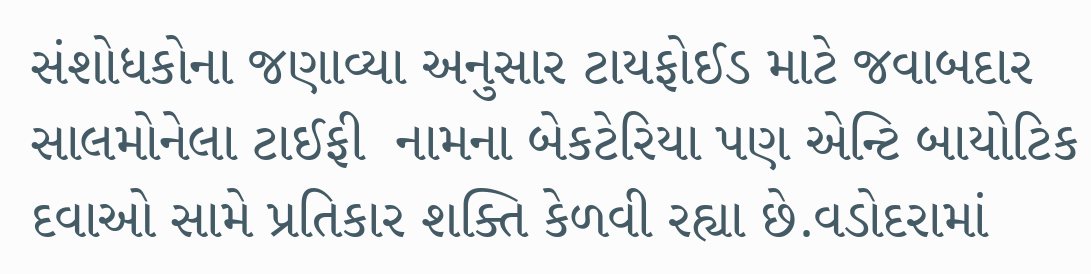સંશોધકોના જણાવ્યા અનુસાર ટાયફોઈડ માટે જવાબદાર સાલમોનેલા ટાઈફી  નામના બેકટેરિયા પણ એન્ટિ બાયોટિક દવાઓ સામે પ્રતિકાર શક્તિ કેળવી રહ્યા છે.વડોદરામાં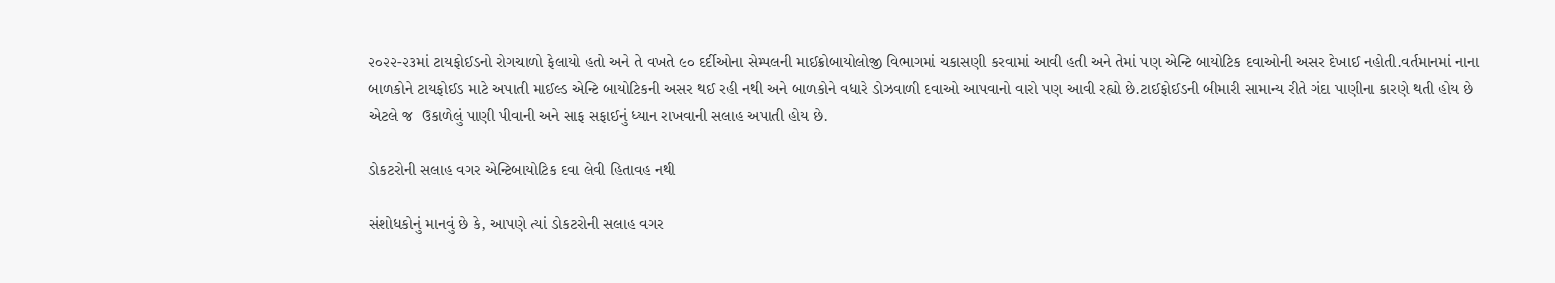૨૦૨૨-૨૩માં ટાયફોઈડનો રોગચાળો ફેલાયો હતો અને તે વખતે ૯૦ દર્દીઓના સેમ્પલની માઈક્રોબાયોલોજી વિભાગમાં ચકાસણી કરવામાં આવી હતી અને તેમાં પણ એન્ટિ બાયોટિક દવાઓની અસર દેખાઈ નહોતી.વર્તમાનમાં નાના બાળકોને ટાયફોઈડ માટે અપાતી માઈલ્ડ એન્ટિ બાયોટિકની અસર થઈ રહી નથી અને બાળકોને વધારે ડોઝવાળી દવાઓ આપવાનો વારો પણ આવી રહ્યો છે.ટાઈફોઈડની બીમારી સામાન્ય રીતે ગંદા પાણીના કારણે થતી હોય છે એટલે જ  ઉકાળેલું પાણી પીવાની અને સાફ સફાઈનું ધ્યાન રાખવાની સલાહ અપાતી હોય છે.

ડોકટરોની સલાહ વગર એન્ટિબાયોટિક દવા લેવી હિતાવહ નથી

સંશોધકોનું માનવું છે કે, આપણે ત્યાં ડોકટરોની સલાહ વગર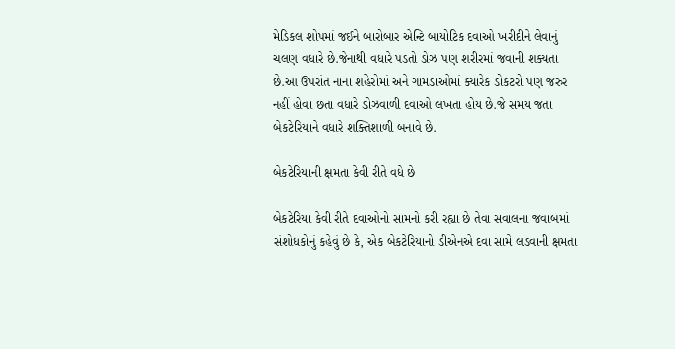મેડિકલ શોપમાં જઈને બારોબાર એન્ટિ બાયોટિક દવાઓ ખરીદીને લેવાનું ચલણ વધારે છે.જેનાથી વધારે પડતો ડોઝ પણ શરીરમાં જવાની શક્યતા છે.આ ઉપરાંત નાના શહેરોમાં અને ગામડાઓમાં ક્યારેક ડોકટરો પણ જરુર નહીં હોવા છતા વધારે ડોઝવાળી દવાઓ લખતા હોય છે.જે સમય જતા બેકટેરિયાને વધારે શક્તિશાળી બનાવે છે.

બેકટેરિયાની ક્ષમતા કેવી રીતે વધે છે

બેકટેરિયા કેવી રીતે દવાઓનો સામનો કરી રહ્યા છે તેવા સવાલના જવાબમાં સંશોધકોનું કહેવું છે કે, એક બેકટેરિયાનો ડીએનએ દવા સામે લડવાની ક્ષમતા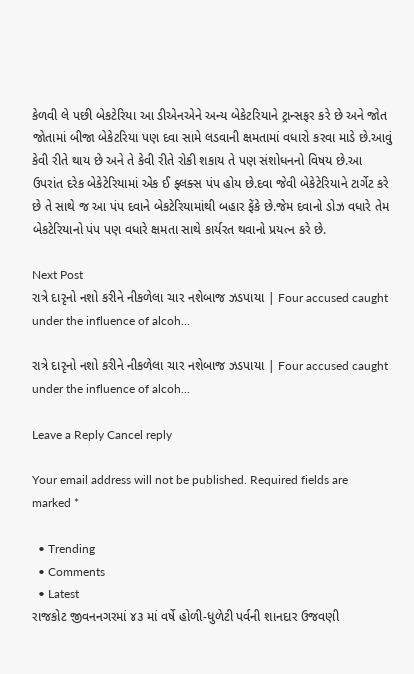કેળવી લે પછી બેકટેરિયા આ ડીએનએને અન્ય બેકેટરિયાને ટ્રાન્સફર કરે છે અને જોત જોતામાં બીજા બેકેટરિયા પણ દવા સામે લડવાની ક્ષમતામાં વધારો કરવા માડે છે.આવું કેવી રીતે થાય છે અને તે કેવી રીતે રોકી શકાય તે પણ સંશોધનનો વિષય છે.આ ઉપરાંત દરેક બેકેટેરિયામાં એક ઈ ફ્લક્સ પંપ હોય છે.દવા જેવી બેકેટેરિયાને ટાર્ગેટ કરે છે તે સાથે જ આ પંપ દવાને બેકટેરિયામાંથી બહાર ફેંકે છે.જેમ દવાનો ડોઝ વધારે તેમ બેકટેરિયાનો પંપ પણ વધારે ક્ષમતા સાથે કાર્યરત થવાનો પ્રયત્ન કરે છે.

Next Post
રાત્રે દારૃનો નશો કરીને નીકળેલા ચાર નશેબાજ ઝડપાયા | Four accused caught under the influence of alcoh…

રાત્રે દારૃનો નશો કરીને નીકળેલા ચાર નશેબાજ ઝડપાયા | Four accused caught under the influence of alcoh...

Leave a Reply Cancel reply

Your email address will not be published. Required fields are marked *

  • Trending
  • Comments
  • Latest
રાજકોટ જીવનનગરમાં ૪૩ માં વર્ષે હોળી-ધુળેટી પર્વની શાનદાર ઉજવણી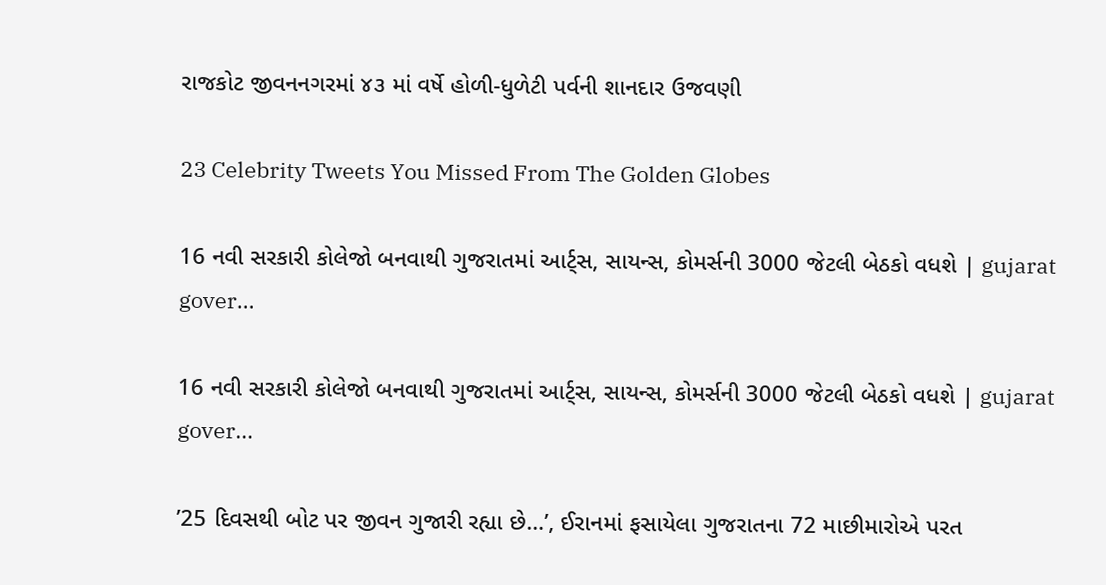રાજકોટ જીવનનગરમાં ૪૩ માં વર્ષે હોળી-ધુળેટી પર્વની શાનદાર ઉજવણી

23 Celebrity Tweets You Missed From The Golden Globes

16 નવી સરકારી કોલેજો બનવાથી ગુજરાતમાં આર્ટ્સ, સાયન્સ, કોમર્સની 3000 જેટલી બેઠકો વધશે | gujarat gover…

16 નવી સરકારી કોલેજો બનવાથી ગુજરાતમાં આર્ટ્સ, સાયન્સ, કોમર્સની 3000 જેટલી બેઠકો વધશે | gujarat gover…

’25 દિવસથી બોટ પર જીવન ગુજારી રહ્યા છે…’, ઈરાનમાં ફસાયેલા ગુજરાતના 72 માછીમારોએ પરત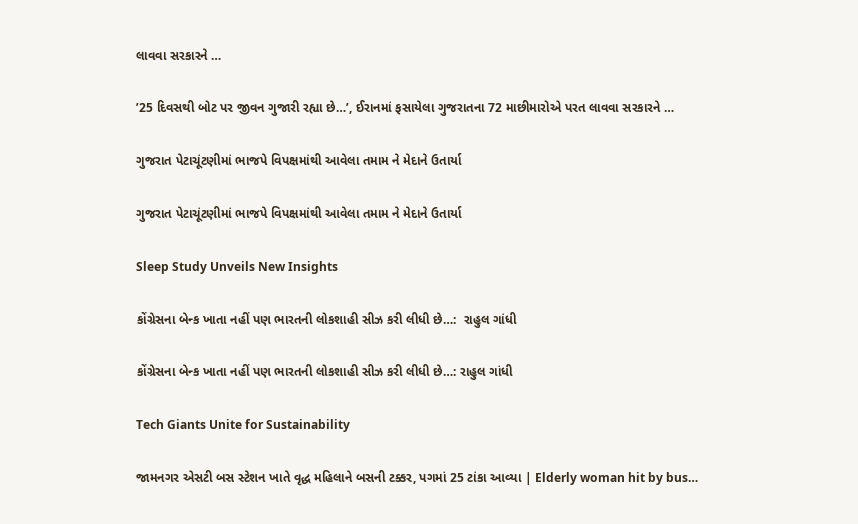લાવવા સરકારને …

’25 દિવસથી બોટ પર જીવન ગુજારી રહ્યા છે…’, ઈરાનમાં ફસાયેલા ગુજરાતના 72 માછીમારોએ પરત લાવવા સરકારને …

ગુજરાત પેટાચૂંટણીમાં ભાજપે વિપક્ષમાંથી આવેલા તમામ ને મેદાને ઉતાર્યા

ગુજરાત પેટાચૂંટણીમાં ભાજપે વિપક્ષમાંથી આવેલા તમામ ને મેદાને ઉતાર્યા

Sleep Study Unveils New Insights

કોંગ્રેસના બેન્ક ખાતા નહીં પણ ભારતની લોકશાહી સીઝ કરી લીધી છે…:  રાહુલ ગાંધી

કોંગ્રેસના બેન્ક ખાતા નહીં પણ ભારતની લોકશાહી સીઝ કરી લીધી છે…: રાહુલ ગાંધી

Tech Giants Unite for Sustainability

જામનગર એસટી બસ સ્ટેશન ખાતે વૃદ્ધ મહિલાને બસની ટક્કર, પગમાં 25 ટાંકા આવ્યા | Elderly woman hit by bus…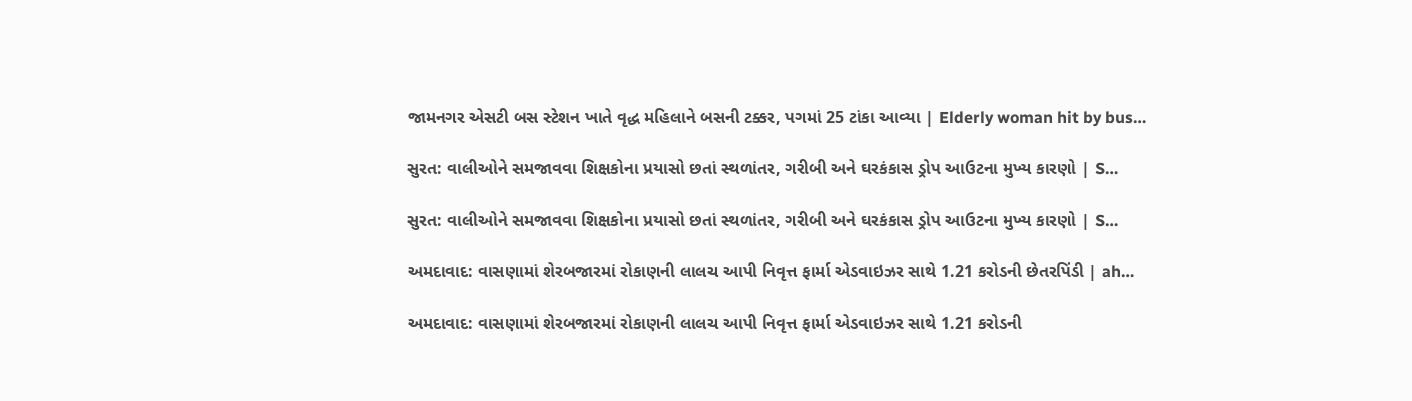જામનગર એસટી બસ સ્ટેશન ખાતે વૃદ્ધ મહિલાને બસની ટક્કર, પગમાં 25 ટાંકા આવ્યા | Elderly woman hit by bus…

સુરત: વાલીઓને સમજાવવા શિક્ષકોના પ્રયાસો છતાં સ્થળાંતર, ગરીબી અને ઘરકંકાસ ડ્રોપ આઉટના મુખ્ય કારણો | S…

સુરત: વાલીઓને સમજાવવા શિક્ષકોના પ્રયાસો છતાં સ્થળાંતર, ગરીબી અને ઘરકંકાસ ડ્રોપ આઉટના મુખ્ય કારણો | S…

અમદાવાદ: વાસણામાં શેરબજારમાં રોકાણની લાલચ આપી નિવૃત્ત ફાર્મા એડવાઇઝર સાથે 1.21 કરોડની છેતરપિંડી | ah…

અમદાવાદ: વાસણામાં શેરબજારમાં રોકાણની લાલચ આપી નિવૃત્ત ફાર્મા એડવાઇઝર સાથે 1.21 કરોડની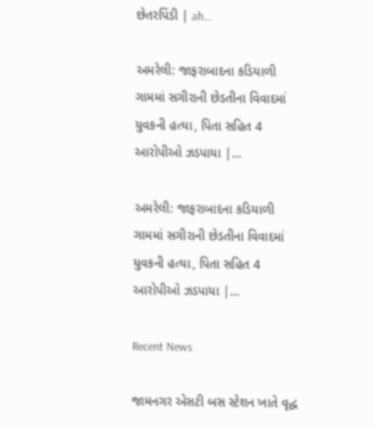છેતરપિંડી | ah…

અમરેલી: જાફરાબાદના કડિયાળી ગામમાં સગીરાની છેડતીના વિવાદમાં યુવકની હત્યા, પિતા સહિત 4 આરોપીઓ ઝડપાયા |…

અમરેલી: જાફરાબાદના કડિયાળી ગામમાં સગીરાની છેડતીના વિવાદમાં યુવકની હત્યા, પિતા સહિત 4 આરોપીઓ ઝડપાયા |…

Recent News

જામનગર એસટી બસ સ્ટેશન ખાતે વૃદ્ધ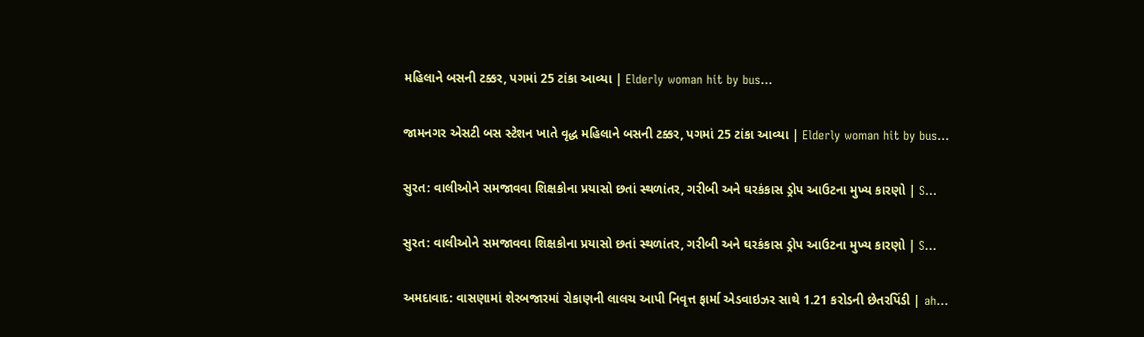મહિલાને બસની ટક્કર, પગમાં 25 ટાંકા આવ્યા | Elderly woman hit by bus…

જામનગર એસટી બસ સ્ટેશન ખાતે વૃદ્ધ મહિલાને બસની ટક્કર, પગમાં 25 ટાંકા આવ્યા | Elderly woman hit by bus…

સુરત: વાલીઓને સમજાવવા શિક્ષકોના પ્રયાસો છતાં સ્થળાંતર, ગરીબી અને ઘરકંકાસ ડ્રોપ આઉટના મુખ્ય કારણો | S…

સુરત: વાલીઓને સમજાવવા શિક્ષકોના પ્રયાસો છતાં સ્થળાંતર, ગરીબી અને ઘરકંકાસ ડ્રોપ આઉટના મુખ્ય કારણો | S…

અમદાવાદ: વાસણામાં શેરબજારમાં રોકાણની લાલચ આપી નિવૃત્ત ફાર્મા એડવાઇઝર સાથે 1.21 કરોડની છેતરપિંડી | ah…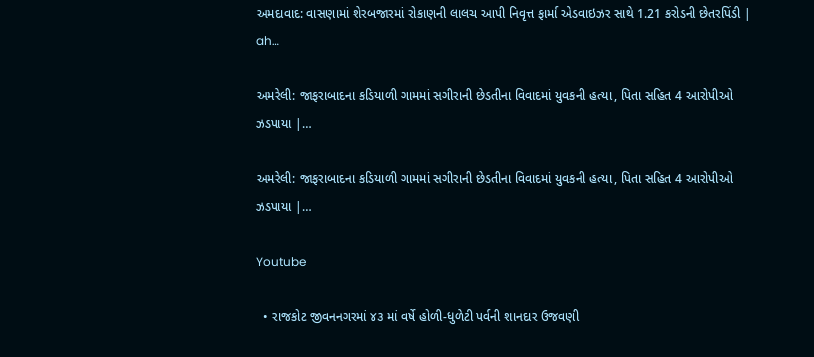અમદાવાદ: વાસણામાં શેરબજારમાં રોકાણની લાલચ આપી નિવૃત્ત ફાર્મા એડવાઇઝર સાથે 1.21 કરોડની છેતરપિંડી | ah…

અમરેલી: જાફરાબાદના કડિયાળી ગામમાં સગીરાની છેડતીના વિવાદમાં યુવકની હત્યા, પિતા સહિત 4 આરોપીઓ ઝડપાયા |…

અમરેલી: જાફરાબાદના કડિયાળી ગામમાં સગીરાની છેડતીના વિવાદમાં યુવકની હત્યા, પિતા સહિત 4 આરોપીઓ ઝડપાયા |…

Youtube

  • રાજકોટ જીવનનગરમાં ૪૩ માં વર્ષે હોળી-ધુળેટી પર્વની શાનદાર ઉજવણી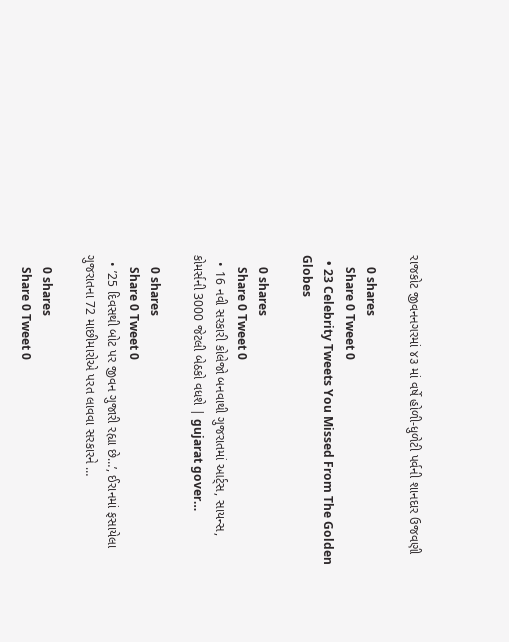રાજકોટ જીવનનગરમાં ૪૩ માં વર્ષે હોળી-ધુળેટી પર્વની શાનદાર ઉજવણી

    0 shares
    Share 0 Tweet 0
  • 23 Celebrity Tweets You Missed From The Golden Globes

    0 shares
    Share 0 Tweet 0
  • 16 નવી સરકારી કોલેજો બનવાથી ગુજરાતમાં આર્ટ્સ, સાયન્સ, કોમર્સની 3000 જેટલી બેઠકો વધશે | gujarat gover…

    0 shares
    Share 0 Tweet 0
  • ’25 દિવસથી બોટ પર જીવન ગુજારી રહ્યા છે…’, ઈરાનમાં ફસાયેલા ગુજરાતના 72 માછીમારોએ પરત લાવવા સરકારને …

    0 shares
    Share 0 Tweet 0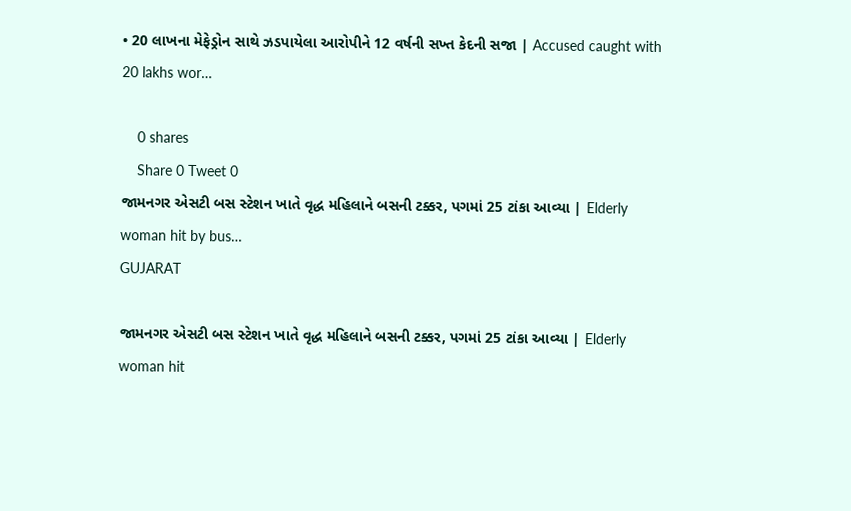• 20 લાખના મેફેડ્રોન સાથે ઝડપાયેલા આરોપીને 12 વર્ષની સખ્ત કેદની સજા | Accused caught with 20 lakhs wor…

    0 shares
    Share 0 Tweet 0
જામનગર એસટી બસ સ્ટેશન ખાતે વૃદ્ધ મહિલાને બસની ટક્કર, પગમાં 25 ટાંકા આવ્યા | Elderly woman hit by bus…
GUJARAT

જામનગર એસટી બસ સ્ટેશન ખાતે વૃદ્ધ મહિલાને બસની ટક્કર, પગમાં 25 ટાંકા આવ્યા | Elderly woman hit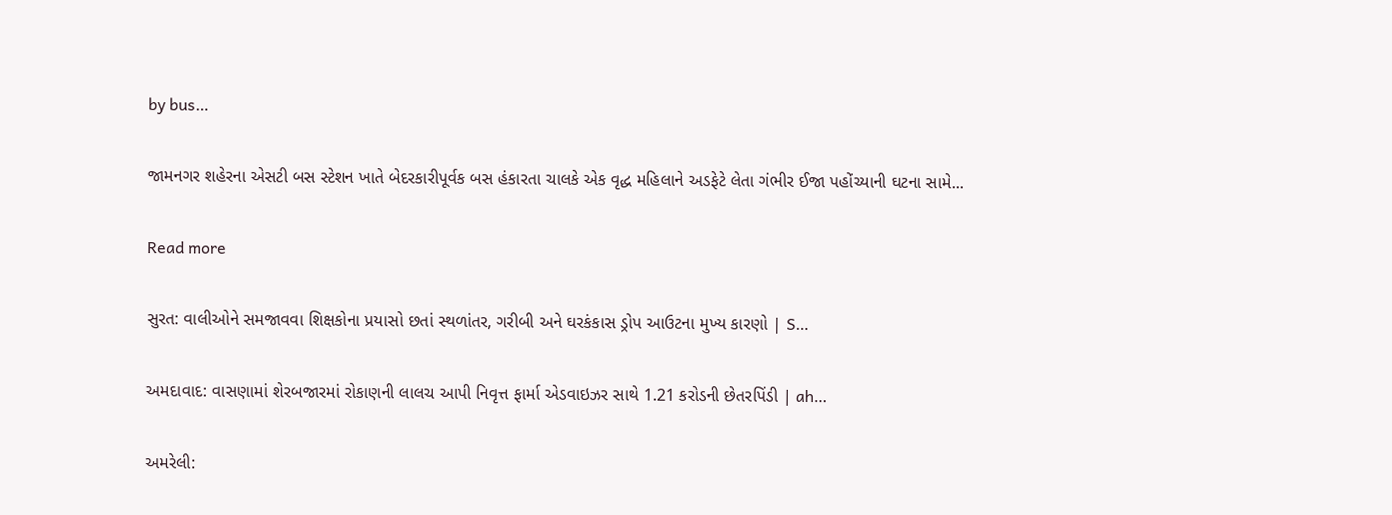by bus…

જામનગર શહેરના એસટી બસ સ્ટેશન ખાતે બેદરકારીપૂર્વક બસ હંકારતા ચાલકે એક વૃદ્ધ મહિલાને અડફેટે લેતા ગંભીર ઈજા પહોંચ્યાની ઘટના સામે...

Read more

સુરત: વાલીઓને સમજાવવા શિક્ષકોના પ્રયાસો છતાં સ્થળાંતર, ગરીબી અને ઘરકંકાસ ડ્રોપ આઉટના મુખ્ય કારણો | S…

અમદાવાદ: વાસણામાં શેરબજારમાં રોકાણની લાલચ આપી નિવૃત્ત ફાર્મા એડવાઇઝર સાથે 1.21 કરોડની છેતરપિંડી | ah…

અમરેલી: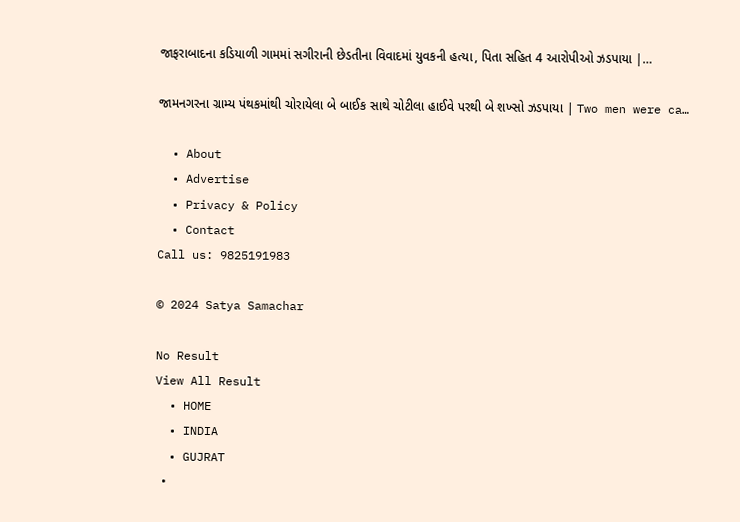જાફરાબાદના કડિયાળી ગામમાં સગીરાની છેડતીના વિવાદમાં યુવકની હત્યા, પિતા સહિત 4 આરોપીઓ ઝડપાયા |…

જામનગરના ગ્રામ્ય પંથકમાંથી ચોરાયેલા બે બાઈક સાથે ચોટીલા હાઈવે પરથી બે શખ્સો ઝડપાયા | Two men were ca…

  • About
  • Advertise
  • Privacy & Policy
  • Contact
Call us: 9825191983

© 2024 Satya Samachar

No Result
View All Result
  • HOME
  • INDIA
  • GUJRAT
  •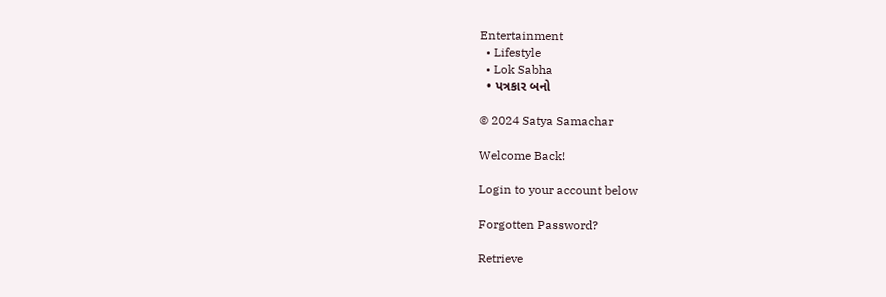Entertainment
  • Lifestyle
  • Lok Sabha
  • પત્રકાર બનો

© 2024 Satya Samachar

Welcome Back!

Login to your account below

Forgotten Password?

Retrieve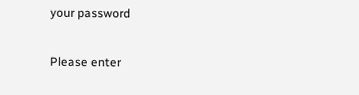your password

Please enter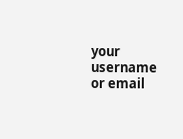your username or email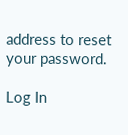address to reset your password.

Log In